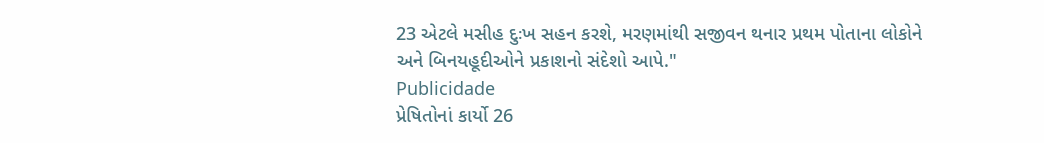23 એટલે મસીહ દુઃખ સહન કરશે, મરણમાંથી સજીવન થનાર પ્રથમ પોતાના લોકોને અને બિનયહૂદીઓને પ્રકાશનો સંદેશો આપે."
Publicidade
પ્રેષિતોનાં કાર્યો 26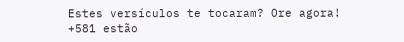Estes versículos te tocaram? Ore agora!
+581 estão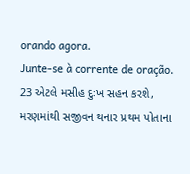orando agora.
Junte-se à corrente de oração.
23 એટલે મસીહ દુઃખ સહન કરશે, મરણમાંથી સજીવન થનાર પ્રથમ પોતાના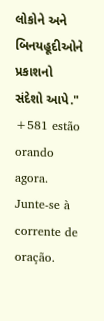લોકોને અને બિનયહૂદીઓને પ્રકાશનો સંદેશો આપે."
+581 estão orando agora.
Junte-se à corrente de oração.